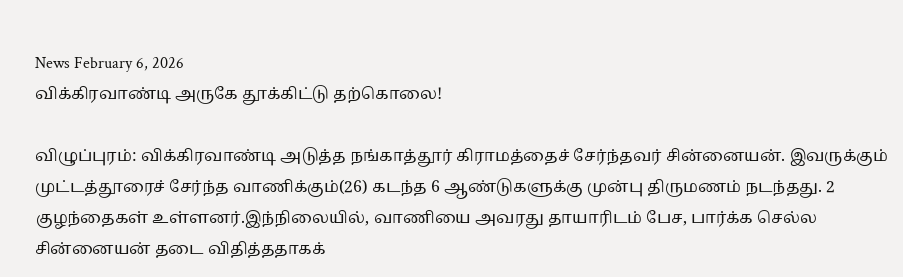News February 6, 2026
விக்கிரவாண்டி அருகே தூக்கிட்டு தற்கொலை!

விழுப்புரம்: விக்கிரவாண்டி அடுத்த நங்காத்தூர் கிராமத்தைச் சேர்ந்தவர் சின்னையன். இவருக்கும் முட்டத்தூரைச் சேர்ந்த வாணிக்கும்(26) கடந்த 6 ஆண்டுகளுக்கு முன்பு திருமணம் நடந்தது. 2 குழந்தைகள் உள்ளனர்.இந்நிலையில், வாணியை அவரது தாயாரிடம் பேச, பார்க்க செல்ல சின்னையன் தடை விதித்ததாகக்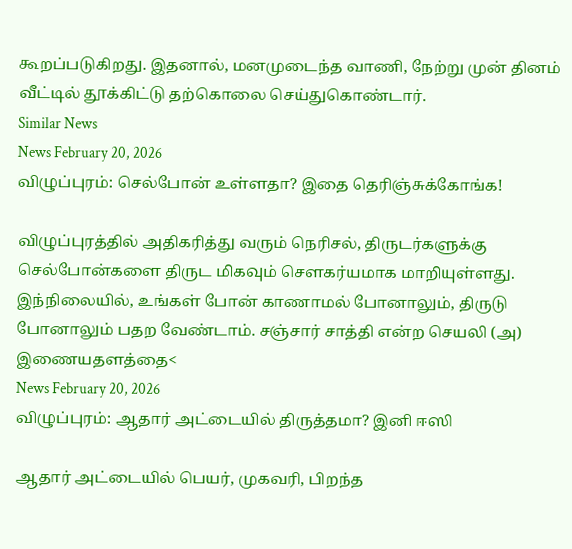கூறப்படுகிறது. இதனால், மனமுடைந்த வாணி, நேற்று முன் தினம் வீட்டில் தூக்கிட்டு தற்கொலை செய்துகொண்டார்.
Similar News
News February 20, 2026
விழுப்புரம்: செல்போன் உள்ளதா? இதை தெரிஞ்சுக்கோங்க!

விழுப்புரத்தில் அதிகரித்து வரும் நெரிசல், திருடர்களுக்கு செல்போன்களை திருட மிகவும் சௌகர்யமாக மாறியுள்ளது. இந்நிலையில், உங்கள் போன் காணாமல் போனாலும், திருடு போனாலும் பதற வேண்டாம். சஞ்சார் சாத்தி என்ற செயலி (அ) இணையதளத்தை<
News February 20, 2026
விழுப்புரம்: ஆதார் அட்டையில் திருத்தமா? இனி ஈஸி

ஆதார் அட்டையில் பெயர், முகவரி, பிறந்த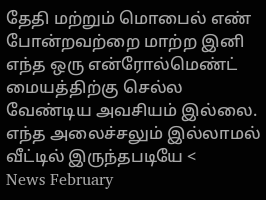தேதி மற்றும் மொபைல் எண் போன்றவற்றை மாற்ற இனி எந்த ஒரு என்ரோல்மெண்ட் மையத்திற்கு செல்ல வேண்டிய அவசியம் இல்லை. எந்த அலைச்சலும் இல்லாமல் வீட்டில் இருந்தபடியே <
News February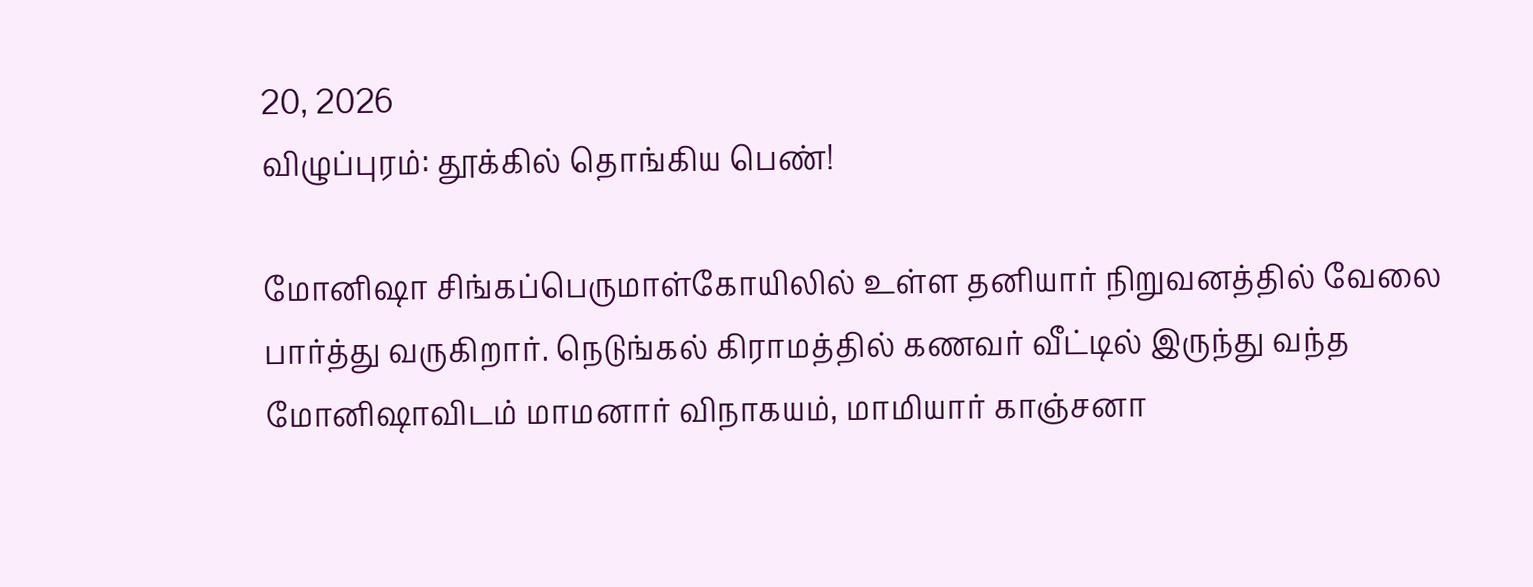20, 2026
விழுப்புரம்: தூக்கில் தொங்கிய பெண்!

மோனிஷா சிங்கப்பெருமாள்கோயிலில் உள்ள தனியார் நிறுவனத்தில் வேலை பார்த்து வருகிறார். நெடுங்கல் கிராமத்தில் கணவர் வீட்டில் இருந்து வந்த மோனிஷாவிடம் மாமனார் விநாகயம், மாமியார் காஞ்சனா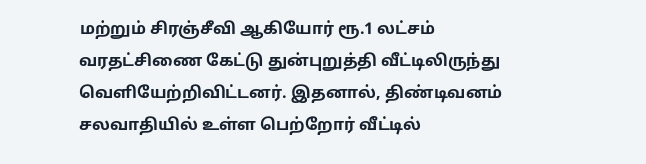மற்றும் சிரஞ்சீவி ஆகியோர் ரூ.1 லட்சம் வரதட்சிணை கேட்டு துன்புறுத்தி வீட்டிலிருந்து வெளியேற்றிவிட்டனர். இதனால், திண்டிவனம் சலவாதியில் உள்ள பெற்றோர் வீட்டில்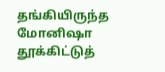தங்கியிருந்த மோனிஷா தூக்கிட்டுத்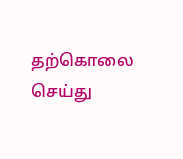தற்கொலை செய்து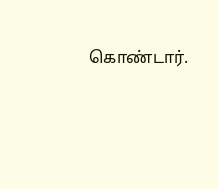கொண்டார்.